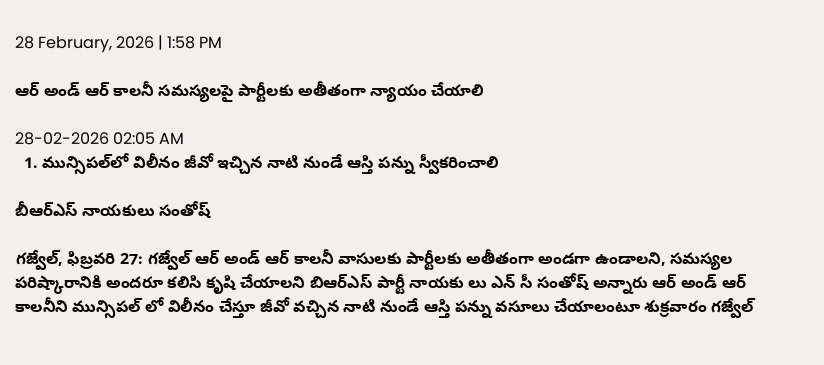28 February, 2026 | 1:58 PM

ఆర్ అండ్ ఆర్ కాలనీ సమస్యలపై పార్టీలకు అతీతంగా న్యాయం చేయాలి

28-02-2026 02:05 AM
  1. మున్సిపల్‌లో విలీనం జీవో ఇచ్చిన నాటి నుండే ఆస్తి పన్ను స్వీకరించాలి

బీఆర్‌ఎస్ నాయకులు సంతోష్

గజ్వేల్, ఫిబ్రవరి 27: గజ్వేల్ ఆర్ అండ్ ఆర్ కాలనీ వాసులకు పార్టీలకు అతీతంగా అండగా ఉండాలని, సమస్యల పరిష్కారానికి అందరూ కలిసి కృషి చేయాలని బిఆర్‌ఎస్ పార్టీ నాయకు లు ఎన్ సీ సంతోష్ అన్నారు ఆర్ అండ్ ఆర్ కాలనీని మున్సిపల్ లో విలీనం చేస్తూ జీవో వచ్చిన నాటి నుండే ఆస్తి పన్ను వసూలు చేయాలంటూ శుక్రవారం గజ్వేల్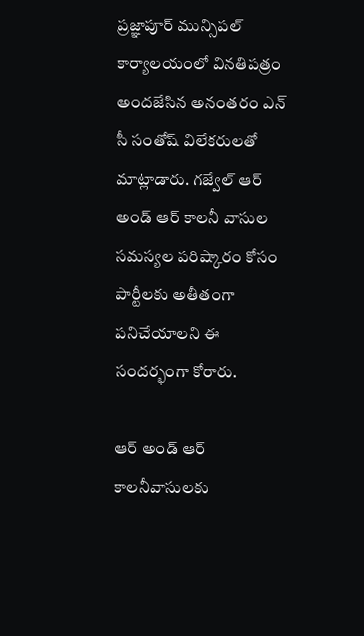ప్రజ్ఞాపూర్ మున్సిపల్ కార్యాలయంలో వినతిపత్రం అందజేసిన అనంతరం ఎన్ సీ సంతోష్ విలేకరులతో మాట్లాడారు. గజ్వేల్ ఆర్ అండ్ ఆర్ కాలనీ వాసుల సమస్యల పరిష్కారం కోసం పార్టీలకు అతీతంగా పనిచేయాలని ఈ సందర్భంగా కోరారు.

ఆర్ అండ్ ఆర్ కాలనీవాసులకు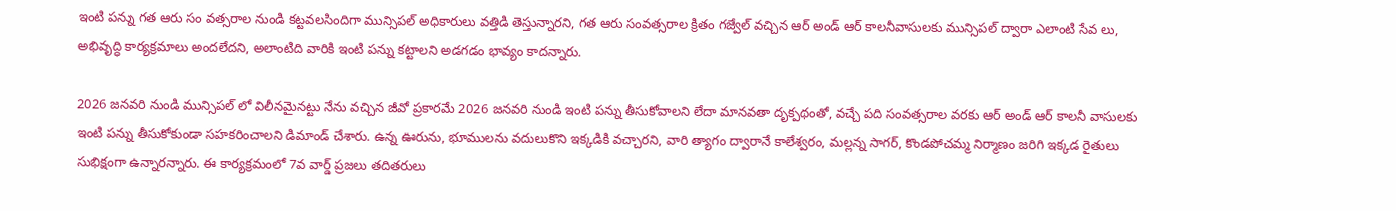ఇంటి పన్ను గత ఆరు సం వత్సరాల నుండి కట్టవలసిందిగా మున్సిపల్ అధికారులు వత్తిడి తెస్తున్నారని, గత ఆరు సంవత్సరాల క్రితం గజ్వేల్ వచ్చిన ఆర్ అండ్ ఆర్ కాలనీవాసులకు మున్సిపల్ ద్వారా ఎలాంటి సేవ లు, అభివృద్ధి కార్యక్రమాలు అందలేదని, అలాంటిది వారికి ఇంటి పన్ను కట్టాలని అడగడం భావ్యం కాదన్నారు.

2026 జనవరి నుండి మున్సిపల్ లో విలీనమైనట్టు నేను వచ్చిన జీవో ప్రకారమే 2026 జనవరి నుండి ఇంటి పన్ను తీసుకోవాలని లేదా మానవతా దృక్పథంతో, వచ్చే పది సంవత్సరాల వరకు ఆర్ అండ్ ఆర్ కాలనీ వాసులకు ఇంటి పన్ను తీసుకోకుండా సహకరించాలని డిమాండ్ చేశారు. ఉన్న ఊరును, భూములను వదులుకొని ఇక్కడికి వచ్చారని, వారి త్యాగం ద్వారానే కాలేశ్వరం, మల్లన్న సాగర్, కొండపోచమ్మ నిర్మాణం జరిగి ఇక్కడ రైతులు సుభిక్షంగా ఉన్నారన్నారు. ఈ కార్యక్రమంలో 7వ వార్డ్ ప్రజలు తదితరులు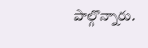పాల్గొన్నారు.